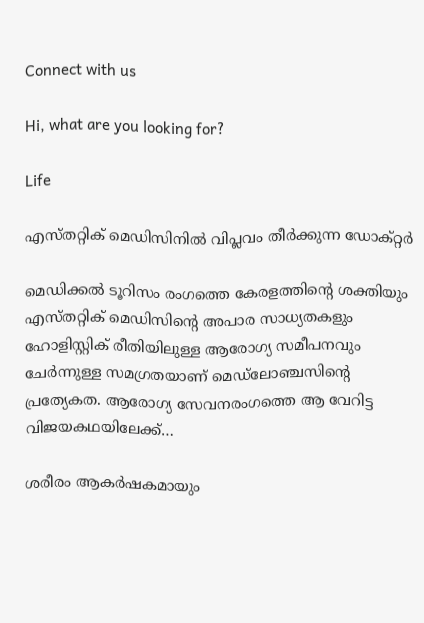Connect with us

Hi, what are you looking for?

Life

എസ്തറ്റിക് മെഡിസിനില്‍ വിപ്ലവം തീര്‍ക്കുന്ന ഡോക്റ്റര്‍

മെഡിക്കല്‍ ടൂറിസം രംഗത്തെ കേരളത്തിന്റെ ശക്തിയും എസ്തറ്റിക് മെഡിസിന്റെ അപാര സാധ്യതകളും ഹോളിസ്റ്റിക് രീതിയിലുള്ള ആരോഗ്യ സമീപനവും ചേര്‍ന്നുള്ള സമഗ്രതയാണ് മെഡ്ലോഞ്ചസിന്റെ പ്രത്യേകത. ആരോഗ്യ സേവനരംഗത്തെ ആ വേറിട്ട വിജയകഥയിലേക്ക്…

ശരീരം ആകര്‍ഷകമായും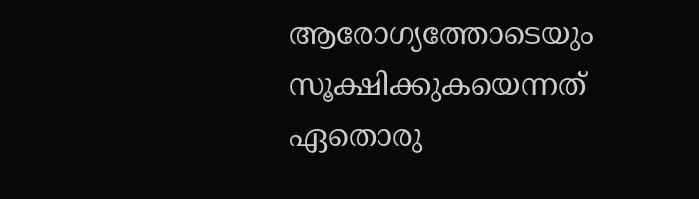ആരോഗ്യത്തോടെയും സൂക്ഷിക്കുകയെന്നത് ഏതൊരു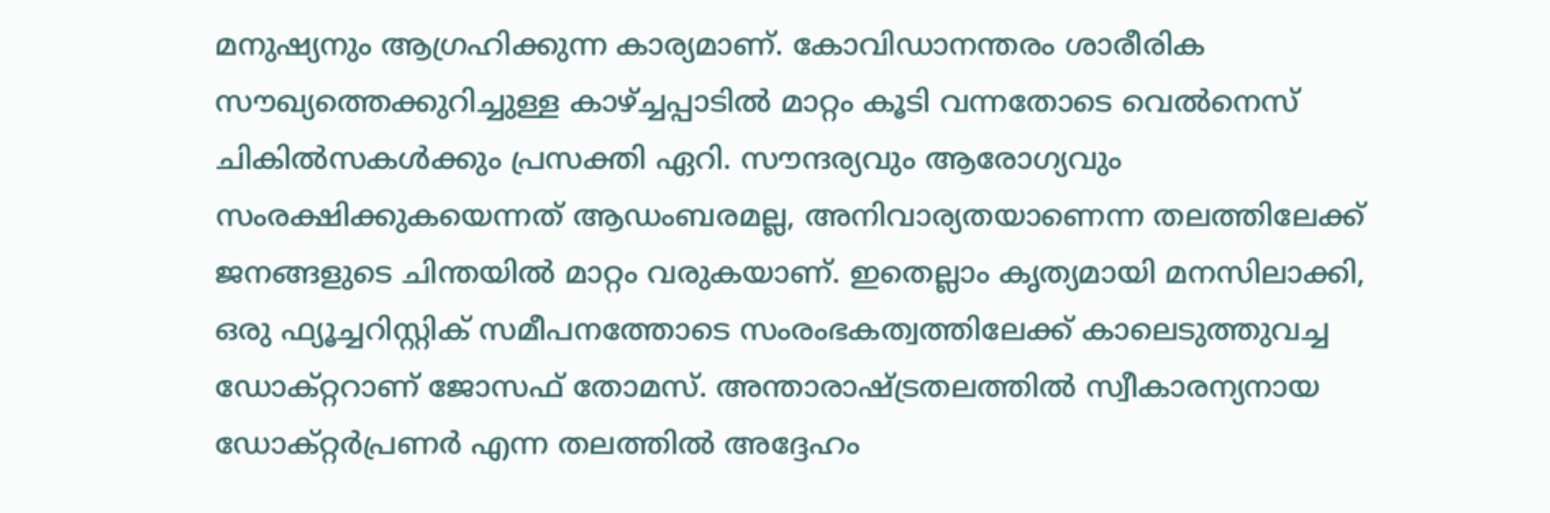മനുഷ്യനും ആഗ്രഹിക്കുന്ന കാര്യമാണ്. കോവിഡാനന്തരം ശാരീരിക സൗഖ്യത്തെക്കുറിച്ചുള്ള കാഴ്ച്ചപ്പാടില്‍ മാറ്റം കൂടി വന്നതോടെ വെല്‍നെസ് ചികില്‍സകള്‍ക്കും പ്രസക്തി ഏറി. സൗന്ദര്യവും ആരോഗ്യവും സംരക്ഷിക്കുകയെന്നത് ആഡംബരമല്ല, അനിവാര്യതയാണെന്ന തലത്തിലേക്ക് ജനങ്ങളുടെ ചിന്തയില്‍ മാറ്റം വരുകയാണ്. ഇതെല്ലാം കൃത്യമായി മനസിലാക്കി, ഒരു ഫ്യൂച്ചറിസ്റ്റിക് സമീപനത്തോടെ സംരംഭകത്വത്തിലേക്ക് കാലെടുത്തുവച്ച ഡോക്റ്ററാണ് ജോസഫ് തോമസ്. അന്താരാഷ്ട്രതലത്തില്‍ സ്വീകാരന്യനായ ഡോക്റ്റര്‍പ്രണര്‍ എന്ന തലത്തില്‍ അദ്ദേഹം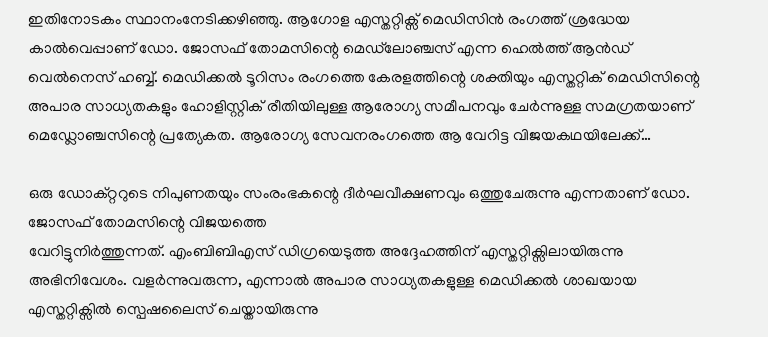ഇതിനോടകം സ്ഥാനംനേടിക്കഴിഞ്ഞു. ആഗോള എസ്തറ്റിക്സ് മെഡിസിന്‍ രംഗത്ത് ശ്രദ്ധേയ കാല്‍വെപ്പാണ് ഡോ. ജോസഫ് തോമസിന്റെ മെഡ്‌ലോഞ്ചസ് എന്ന ഹെല്‍ത്ത് ആന്‍ഡ് വെല്‍നെസ് ഹബ്ബ്. മെഡിക്കല്‍ ടൂറിസം രംഗത്തെ കേരളത്തിന്റെ ശക്തിയും എസ്തറ്റിക് മെഡിസിന്റെ അപാര സാധ്യതകളും ഹോളിസ്റ്റിക് രീതിയിലുള്ള ആരോഗ്യ സമീപനവും ചേര്‍ന്നുള്ള സമഗ്രതയാണ് മെഡ്ലോഞ്ചസിന്റെ പ്രത്യേകത. ആരോഗ്യ സേവനരംഗത്തെ ആ വേറിട്ട വിജയകഥയിലേക്ക്…

ഒരു ഡോക്റ്ററുടെ നിപുണതയും സംരംഭകന്റെ ദീര്‍ഘവീക്ഷണവും ഒത്തുചേരുന്നു എന്നതാണ് ഡോ. ജോസഫ് തോമസിന്റെ വിജയത്തെ
വേറിട്ടുനിര്‍ത്തുന്നത്. എംബിബിഎസ് ഡിഗ്രയെടുത്ത അദ്ദേഹത്തിന് എസ്തറ്റിക്സിലായിരുന്നു അഭിനിവേശം. വളര്‍ന്നുവരുന്ന, എന്നാല്‍ അപാര സാധ്യതകളുള്ള മെഡിക്കല്‍ ശാഖയായ എസ്തറ്റിക്സില്‍ സ്പെഷലൈസ് ചെയ്തായിരുന്നു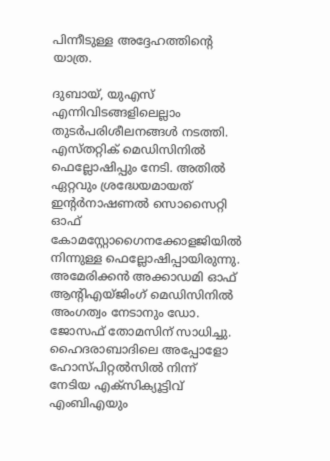പിന്നീടുള്ള അദ്ദേഹത്തിന്റെ യാത്ര.

ദുബായ്, യുഎസ് എന്നിവിടങ്ങളിലെല്ലാം തുടര്‍പരിശീലനങ്ങള്‍ നടത്തി. എസ്തറ്റിക് മെഡിസിനില്‍ ഫെല്ലോഷിപ്പും നേടി. അതില്‍ ഏറ്റവും ശ്രദ്ധേയമായത് ഇന്റര്‍നാഷണല്‍ സൊസൈറ്റി ഓഫ് കോമസ്റ്റോഗൈനക്കോളജിയില്‍ നിന്നുള്ള ഫെല്ലോഷിപ്പായിരുന്നു. അമേരിക്കന്‍ അക്കാഡമി ഓഫ് ആന്റിഎയ്ജിംഗ് മെഡിസിനില്‍ അംഗത്വം നേടാനും ഡോ. ജോസഫ് തോമസിന് സാധിച്ചു. ഹൈദരാബാദിലെ അപ്പോളോ ഹോസ്പിറ്റല്‍സില്‍ നിന്ന് നേടിയ എക്സിക്യൂട്ടിവ് എംബിഎയും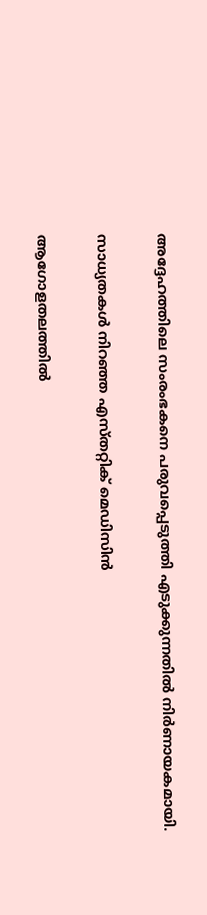അദ്ദേഹത്തിലെ സംരംഭകനെ പരുവപ്പെടുത്തി എടുക്കുന്നതില്‍ നിര്‍ണായകമായി.

സാധ്യതകള്‍ നിറഞ്ഞ എസ്തറ്റിക് മെഡിസിന്‍

ആഗോളതലത്തില്‍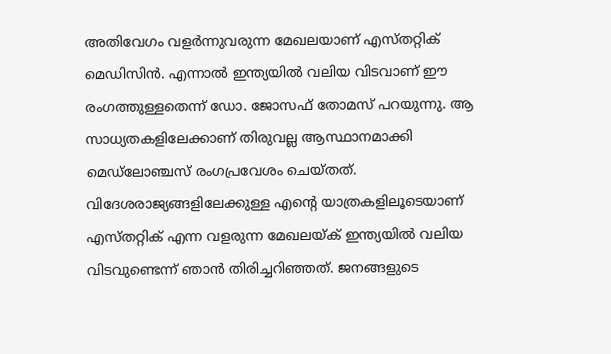അതിവേഗം വളര്‍ന്നുവരുന്ന മേഖലയാണ് എസ്തറ്റിക് മെഡിസിന്‍. എന്നാല്‍ ഇന്ത്യയില്‍ വലിയ വിടവാണ് ഈ രംഗത്തുള്ളതെന്ന് ഡോ. ജോസഫ് തോമസ് പറയുന്നു. ആ സാധ്യതകളിലേക്കാണ് തിരുവല്ല ആസ്ഥാനമാക്കി മെഡ്ലോഞ്ചസ് രംഗപ്രവേശം ചെയ്തത്. വിദേശരാജ്യങ്ങളിലേക്കുള്ള എന്റെ യാത്രകളിലൂടെയാണ് എസ്തറ്റിക് എന്ന വളരുന്ന മേഖലയ്ക് ഇന്ത്യയില്‍ വലിയ വിടവുണ്ടെന്ന് ഞാന്‍ തിരിച്ചറിഞ്ഞത്. ജനങ്ങളുടെ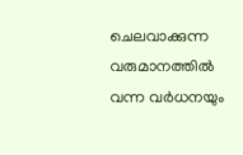ചെലവാക്കുന്ന വരുമാനത്തില്‍ വന്ന വര്‍ധനയും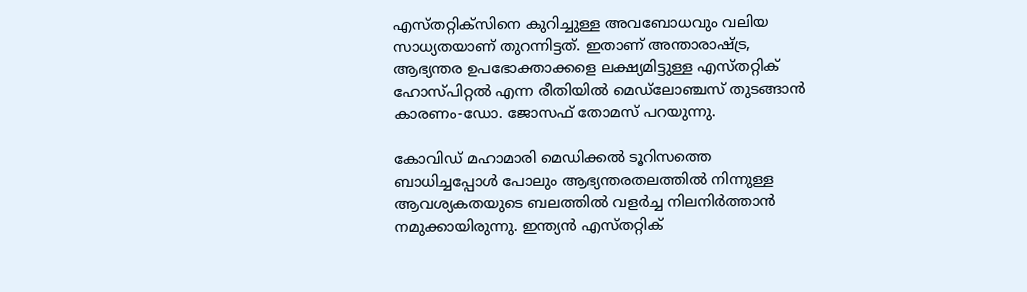എസ്തറ്റിക്സിനെ കുറിച്ചുള്ള അവബോധവും വലിയ സാധ്യതയാണ് തുറന്നിട്ടത്. ഇതാണ് അന്താരാഷ്ട്ര, ആഭ്യന്തര ഉപഭോക്താക്കളെ ലക്ഷ്യമിട്ടുള്ള എസ്തറ്റിക് ഹോസ്പിറ്റല്‍ എന്ന രീതിയില്‍ മെഡ്ലോഞ്ചസ് തുടങ്ങാന്‍ കാരണം-ഡോ. ജോസഫ് തോമസ് പറയുന്നു.

കോവിഡ് മഹാമാരി മെഡിക്കല്‍ ടൂറിസത്തെ ബാധിച്ചപ്പോള്‍ പോലും ആഭ്യന്തരതലത്തില്‍ നിന്നുള്ള ആവശ്യകതയുടെ ബലത്തില്‍ വളര്‍ച്ച നിലനിര്‍ത്താന്‍ നമുക്കായിരുന്നു. ഇന്ത്യന്‍ എസ്തറ്റിക്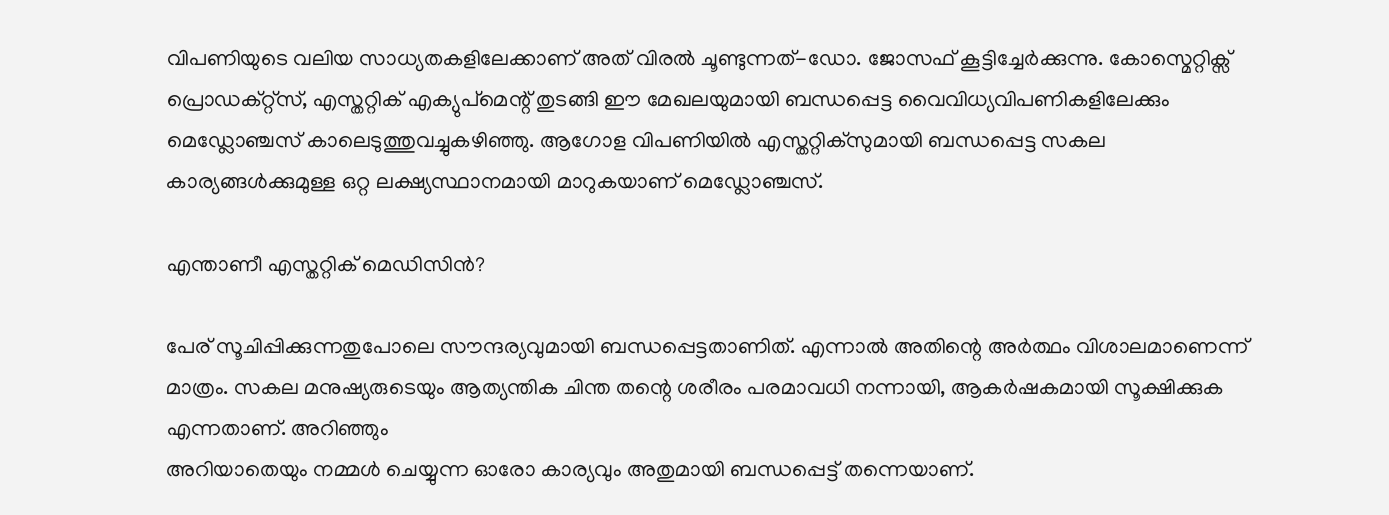വിപണിയുടെ വലിയ സാധ്യതകളിലേക്കാണ് അത് വിരല്‍ ചൂണ്ടുന്നത്-ഡോ. ജോസഫ് കൂട്ടിച്ചേര്‍ക്കുന്നു. കോസ്മെറ്റിക്സ് പ്രൊഡക്റ്റ്സ്, എസ്തറ്റിക് എക്യുപ്മെന്റ് തുടങ്ങി ഈ മേഖലയുമായി ബന്ധപ്പെട്ട വൈവിധ്യവിപണികളിലേക്കും മെഡ്ലോഞ്ചസ് കാലെടുത്തുവച്ചുകഴിഞ്ഞു. ആഗോള വിപണിയില്‍ എസ്തറ്റിക്സുമായി ബന്ധപ്പെട്ട സകല കാര്യങ്ങള്‍ക്കുമുള്ള ഒറ്റ ലക്ഷ്യസ്ഥാനമായി മാറുകയാണ് മെഡ്ലോഞ്ചസ്.

എന്താണീ എസ്തറ്റിക് മെഡിസിന്‍?

പേര് സൂചിപ്പിക്കുന്നതുപോലെ സൗന്ദര്യവുമായി ബന്ധപ്പെട്ടതാണിത്. എന്നാല്‍ അതിന്റെ അര്‍ത്ഥം വിശാലമാണെന്ന് മാത്രം. സകല മനുഷ്യരുടെയും ആത്യന്തിക ചിന്ത തന്റെ ശരീരം പരമാവധി നന്നായി, ആകര്‍ഷകമായി സൂക്ഷിക്കുക എന്നതാണ്. അറിഞ്ഞും
അറിയാതെയും നമ്മള്‍ ചെയ്യുന്ന ഓരോ കാര്യവും അതുമായി ബന്ധപ്പെട്ട് തന്നെയാണ്.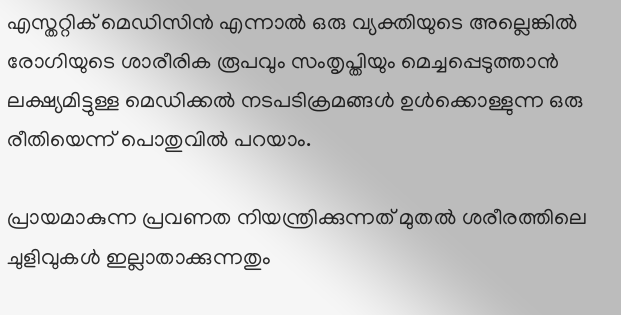എസ്തറ്റിക് മെഡിസിന്‍ എന്നാല്‍ ഒരു വ്യക്തിയുടെ അല്ലെങ്കില്‍ രോഗിയുടെ ശാരീരിക രൂപവും സംതൃപ്തിയും മെച്ചപ്പെടുത്താന്‍ ലക്ഷ്യമിട്ടുള്ള മെഡിക്കല്‍ നടപടിക്രമങ്ങള്‍ ഉള്‍ക്കൊള്ളുന്ന ഒരു രീതിയെന്ന് പൊതുവില്‍ പറയാം.

പ്രായമാകുന്ന പ്രവണത നിയന്ത്രിക്കുന്നത് മുതല്‍ ശരീരത്തിലെ ചുളിവുകള്‍ ഇല്ലാതാക്കുന്നതും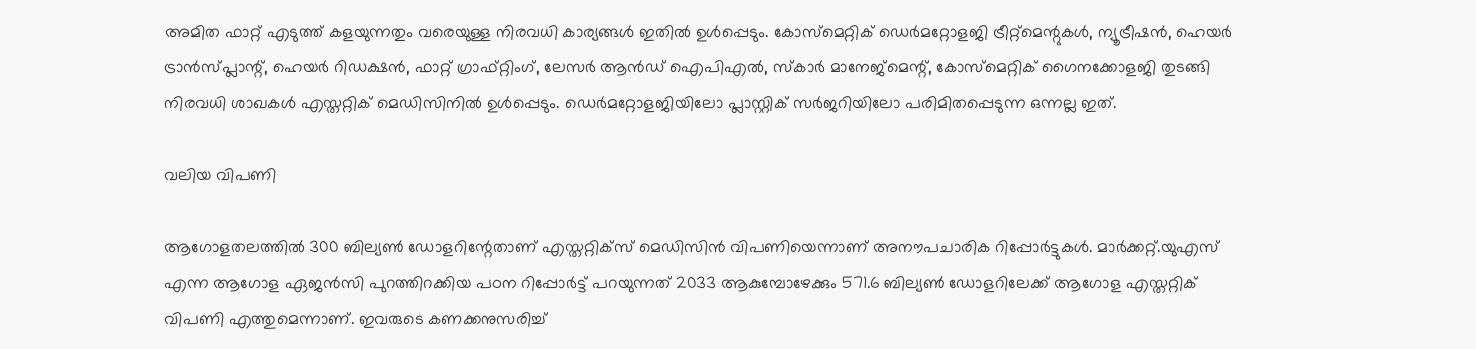അമിത ഫാറ്റ് എടുത്ത് കളയുന്നതും വരെയുള്ള നിരവധി കാര്യങ്ങള്‍ ഇതില്‍ ഉള്‍പ്പെടും. കോസ്മെറ്റിക് ഡെര്‍മറ്റോളജി ട്രീറ്റ്മെന്റുകള്‍, ന്യൂട്രീഷന്‍, ഹെയര്‍ ട്രാന്‍സ്പ്ലാന്റ്, ഹെയര്‍ റിഡക്ഷന്‍, ഫാറ്റ് ഗ്രാഫ്റ്റിംഗ്, ലേസര്‍ ആന്‍ഡ് ഐപിഎല്‍, സ്‌കാര്‍ മാനേജ്മെന്റ്, കോസ്മെറ്റിക് ഗൈനക്കോളജി തുടങ്ങി നിരവധി ശാഖകള്‍ എസ്തറ്റിക് മെഡിസിനില്‍ ഉള്‍പ്പെടും. ഡെര്‍മറ്റോളജിയിലോ പ്ലാസ്റ്റിക് സര്‍ജറിയിലോ പരിമിതപ്പെടുന്ന ഒന്നല്ല ഇത്.

വലിയ വിപണി

ആഗോളതലത്തില്‍ 300 ബില്യണ്‍ ഡോളറിന്റേതാണ് എസ്തറ്റിക്സ് മെഡിസിന്‍ വിപണിയെന്നാണ് അനൗപചാരിക റിപ്പോര്‍ട്ടുകള്‍. മാര്‍ക്കറ്റ്.യുഎസ് എന്ന ആഗോള ഏജന്‍സി പുറത്തിറക്കിയ പഠന റിപ്പോര്‍ട്ട് പറയുന്നത് 2033 ആകുമ്പോഴേക്കും 571.6 ബില്യണ്‍ ഡോളറിലേക്ക് ആഗോള എസ്തറ്റിക് വിപണി എത്തുമെന്നാണ്. ഇവരുടെ കണക്കനുസരിച്ച്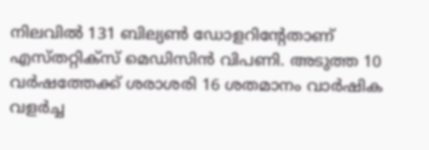നിലവില്‍ 131 ബില്യണ്‍ ഡോളറിന്റേതാണ് എസ്തറ്റിക്സ് മെഡിസിന്‍ വിപണി. അടുത്ത 10 വര്‍ഷത്തേക്ക് ശരാശരി 16 ശതമാനം വാര്‍ഷിക വളര്‍ച്ച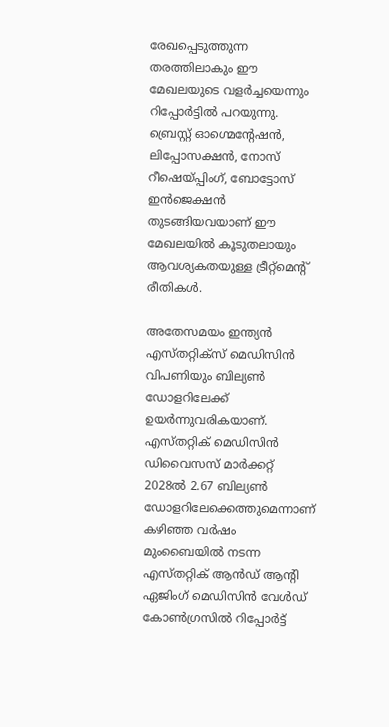രേഖപ്പെടുത്തുന്ന തരത്തിലാകും ഈ മേഖലയുടെ വളര്‍ച്ചയെന്നും റിപ്പോര്‍ട്ടില്‍ പറയുന്നു. ബ്രെസ്റ്റ് ഓഗ്മെന്റേഷന്‍, ലിപ്പോസക്ഷന്‍, നോസ് റീഷെയ്പ്പിംഗ്, ബോട്ടോസ് ഇന്‍ജെക്ഷന്‍ തുടങ്ങിയവയാണ് ഈ മേഖലയില്‍ കൂടുതലായും ആവശ്യകതയുള്ള ട്രീറ്റ്മെന്റ് രീതികള്‍.

അതേസമയം ഇന്ത്യന്‍ എസ്തറ്റിക്സ് മെഡിസിന്‍ വിപണിയും ബില്യണ്‍ ഡോളറിലേക്ക് ഉയര്‍ന്നുവരികയാണ്. എസ്തറ്റിക് മെഡിസിന്‍ ഡിവൈസസ് മാര്‍ക്കറ്റ് 2028ല്‍ 2.67 ബില്യണ്‍ ഡോളറിലേക്കെത്തുമെന്നാണ് കഴിഞ്ഞ വര്‍ഷം മുംബൈയില്‍ നടന്ന എസ്തറ്റിക് ആന്‍ഡ് ആന്റി ഏജിംഗ് മെഡിസിന്‍ വേള്‍ഡ് കോണ്‍ഗ്രസില്‍ റിപ്പോര്‍ട്ട്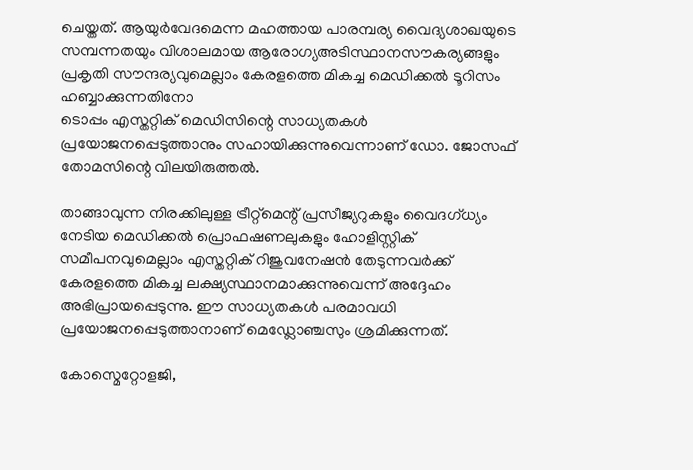ചെയ്തത്. ആയുര്‍വേദമെന്ന മഹത്തായ പാരമ്പര്യ വൈദ്യശാഖയുടെ സമ്പന്നതയും വിശാലമായ ആരോഗ്യഅടിസ്ഥാനസൗകര്യങ്ങളും പ്രകൃതി സൗന്ദര്യവുമെല്ലാം കേരളത്തെ മികച്ച മെഡിക്കല്‍ ടൂറിസം ഹബ്ബാക്കുന്നതിനോ
ടൊപ്പം എസ്തറ്റിക് മെഡിസിന്റെ സാധ്യതകള്‍ പ്രയോജനപ്പെടുത്താനും സഹായിക്കുന്നുവെന്നാണ് ഡോ. ജോസഫ് തോമസിന്റെ വിലയിരുത്തല്‍.

താങ്ങാവുന്ന നിരക്കിലുള്ള ട്രീറ്റ്മെന്റ് പ്രസീജ്യറുകളും വൈദഗ്ധ്യം നേടിയ മെഡിക്കല്‍ പ്രൊഫഷണലുകളും ഹോളിസ്റ്റിക് സമീപനവുമെല്ലാം എസ്തറ്റിക് റിജുവനേഷന്‍ തേടുന്നവര്‍ക്ക് കേരളത്തെ മികച്ച ലക്ഷ്യസ്ഥാനമാക്കുന്നുവെന്ന് അദ്ദേഹം അഭിപ്രായപ്പെടുന്നു. ഈ സാധ്യതകള്‍ പരമാവധി പ്രയോജനപ്പെടുത്താനാണ് മെഡ്ലോഞ്ചസും ശ്രമിക്കുന്നത്.

കോസ്മെറ്റോളജി,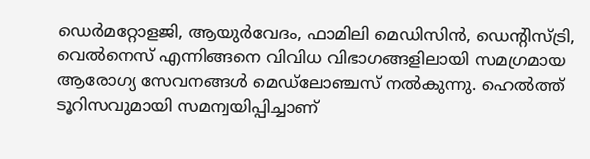ഡെര്‍മറ്റോളജി, ആയുര്‍വേദം, ഫാമിലി മെഡിസിന്‍, ഡെന്റിസ്ട്രി, വെല്‍നെസ് എന്നിങ്ങനെ വിവിധ വിഭാഗങ്ങളിലായി സമഗ്രമായ ആരോഗ്യ സേവനങ്ങള്‍ മെഡ്ലോഞ്ചസ് നല്‍കുന്നു. ഹെല്‍ത്ത് ടൂറിസവുമായി സമന്വയിപ്പിച്ചാണ്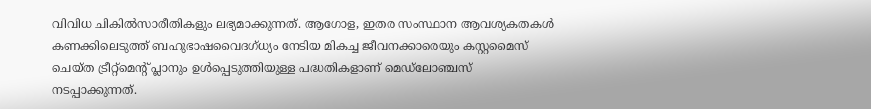വിവിധ ചികില്‍സാരീതികളും ലഭ്യമാക്കുന്നത്. ആഗോള, ഇതര സംസ്ഥാന ആവശ്യകതകള്‍ കണക്കിലെടുത്ത് ബഹുഭാഷവൈദഗ്ധ്യം നേടിയ മികച്ച ജീവനക്കാരെയും കസ്റ്റമൈസ് ചെയ്ത ട്രീറ്റ്മെന്റ് പ്ലാനും ഉള്‍പ്പെടുത്തിയുള്ള പദ്ധതികളാണ് മെഡ്ലോഞ്ചസ് നടപ്പാക്കുന്നത്.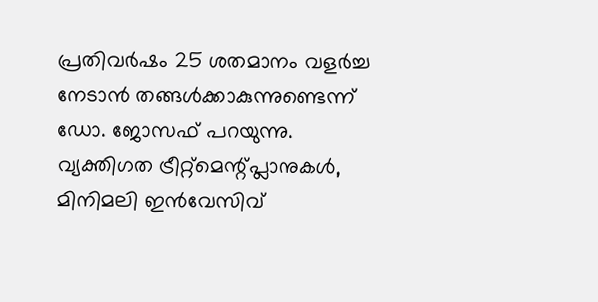പ്രതിവര്‍ഷം 25 ശതമാനം വളര്‍ച്ച നേടാന്‍ തങ്ങള്‍ക്കാകുന്നുണ്ടെന്ന് ഡോ. ജോസഫ് പറയുന്നു. വ്യക്തിഗത ട്രീറ്റ്മെന്റ്പ്ലാനുകള്‍, മിനിമലി ഇന്‍വേസിവ്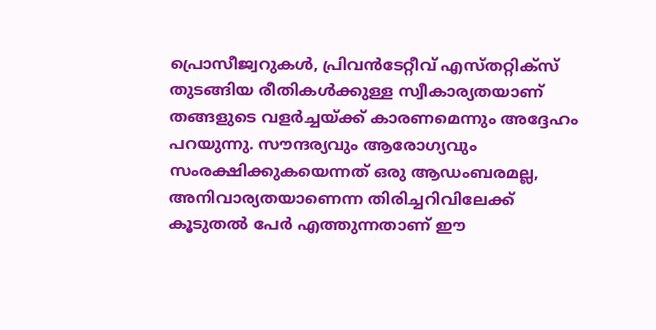പ്രൊസീജ്വറുകള്‍, പ്രിവന്‍ടേറ്റീവ് എസ്തറ്റിക്സ് തുടങ്ങിയ രീതികള്‍ക്കുള്ള സ്വീകാര്യതയാണ് തങ്ങളുടെ വളര്‍ച്ചയ്ക്ക് കാരണമെന്നും അദ്ദേഹം പറയുന്നു. സൗന്ദര്യവും ആരോഗ്യവും സംരക്ഷിക്കുകയെന്നത് ഒരു ആഡംബരമല്ല, അനിവാര്യതയാണെന്ന തിരിച്ചറിവിലേക്ക് കൂടുതല്‍ പേര്‍ എത്തുന്നതാണ് ഈ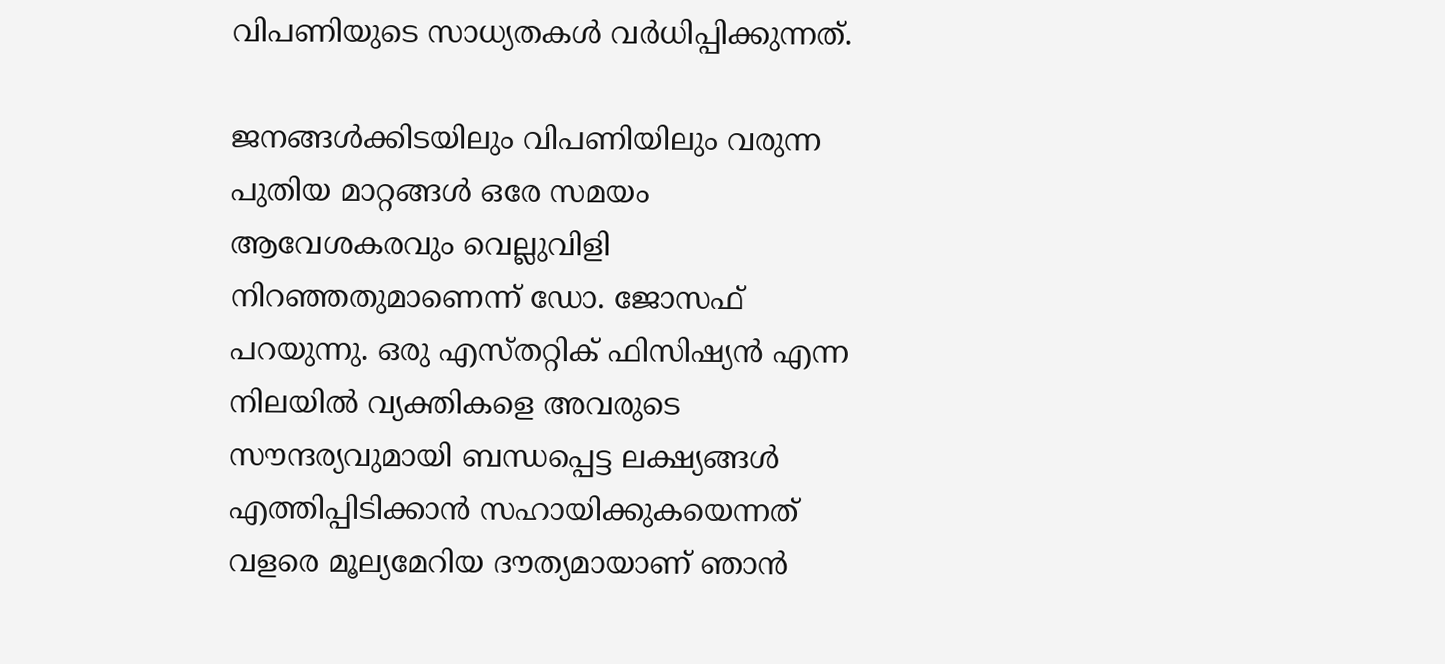വിപണിയുടെ സാധ്യതകള്‍ വര്‍ധിപ്പിക്കുന്നത്.

ജനങ്ങള്‍ക്കിടയിലും വിപണിയിലും വരുന്ന പുതിയ മാറ്റങ്ങള്‍ ഒരേ സമയം ആവേശകരവും വെല്ലുവിളി നിറഞ്ഞതുമാണെന്ന് ഡോ. ജോസഫ് പറയുന്നു. ഒരു എസ്തറ്റിക് ഫിസിഷ്യന്‍ എന്ന നിലയില്‍ വ്യക്തികളെ അവരുടെ സൗന്ദര്യവുമായി ബന്ധപ്പെട്ട ലക്ഷ്യങ്ങള്‍ എത്തിപ്പിടിക്കാന്‍ സഹായിക്കുകയെന്നത് വളരെ മൂല്യമേറിയ ദൗത്യമായാണ് ഞാന്‍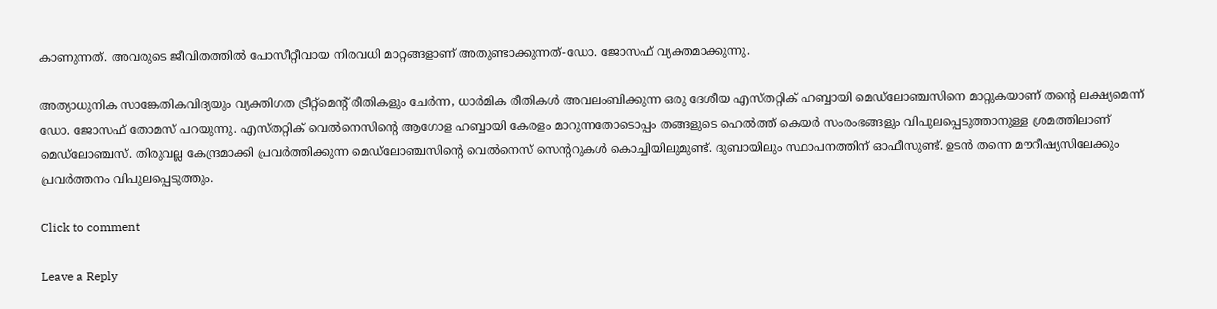കാണുന്നത്. അവരുടെ ജീവിതത്തില്‍ പോസീറ്റീവായ നിരവധി മാറ്റങ്ങളാണ് അതുണ്ടാക്കുന്നത്-ഡോ. ജോസഫ് വ്യക്തമാക്കുന്നു.

അത്യാധുനിക സാങ്കേതികവിദ്യയും വ്യക്തിഗത ട്രീറ്റ്മെന്റ് രീതികളും ചേര്‍ന്ന, ധാര്‍മിക രീതികള്‍ അവലംബിക്കുന്ന ഒരു ദേശീയ എസ്തറ്റിക് ഹബ്ബായി മെഡ്ലോഞ്ചസിനെ മാറ്റുകയാണ് തന്റെ ലക്ഷ്യമെന്ന് ഡോ. ജോസഫ് തോമസ് പറയുന്നു. എസ്തറ്റിക് വെല്‍നെസിന്റെ ആഗോള ഹബ്ബായി കേരളം മാറുന്നതോടൊപ്പം തങ്ങളുടെ ഹെല്‍ത്ത് കെയര്‍ സംരംഭങ്ങളും വിപുലപ്പെടുത്താനുള്ള ശ്രമത്തിലാണ് മെഡ്ലോഞ്ചസ്. തിരുവല്ല കേന്ദ്രമാക്കി പ്രവര്‍ത്തിക്കുന്ന മെഡ്ലോഞ്ചസിന്റെ വെല്‍നെസ് സെന്ററുകള്‍ കൊച്ചിയിലുമുണ്ട്. ദുബായിലും സ്ഥാപനത്തിന് ഓഫീസുണ്ട്. ഉടന്‍ തന്നെ മൗറീഷ്യസിലേക്കും പ്രവര്‍ത്തനം വിപുലപ്പെടുത്തും.

Click to comment

Leave a Reply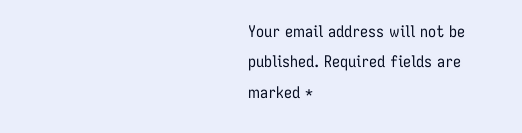Your email address will not be published. Required fields are marked *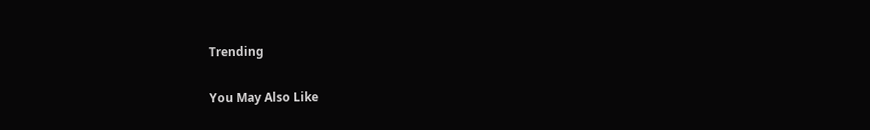Trending

You May Also Like